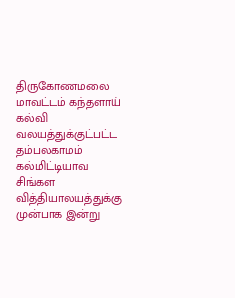திருகோணமலை மாவட்டம் கந்தளாய் கல்வி வலயத்துக்குட்பட்ட தம்பலகாமம் கல்மிட்டியாவ சிங்கள வித்தியாலயத்துக்கு முன்பாக இன்று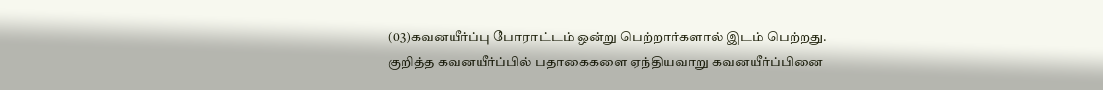(03)கவனயீர்ப்பு போராட்டம் ஒன்று பெற்றார்களால் இடம் பெற்றது. குறித்த கவனயீர்ப்பில் பதாகைகளை ஏந்தியவாறு கவனயீர்ப்பினை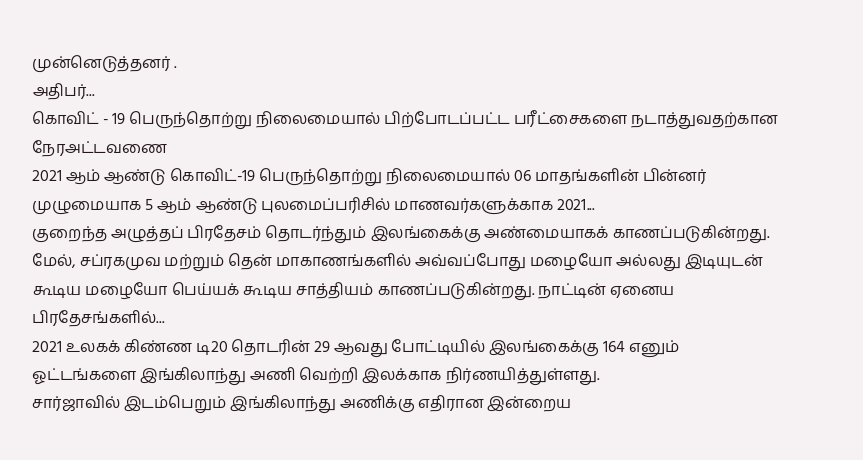முன்னெடுத்தனர் .
அதிபர்...
கொவிட் - 19 பெருந்தொற்று நிலைமையால் பிற்போடப்பட்ட பரீட்சைகளை நடாத்துவதற்கான நேரஅட்டவணை
2021 ஆம் ஆண்டு கொவிட்-19 பெருந்தொற்று நிலைமையால் 06 மாதங்களின் பின்னர் முழுமையாக 5 ஆம் ஆண்டு புலமைப்பரிசில் மாணவர்களுக்காக 2021...
குறைந்த அழுத்தப் பிரதேசம் தொடர்ந்தும் இலங்கைக்கு அண்மையாகக் காணப்படுகின்றது.
மேல், சப்ரகமுவ மற்றும் தென் மாகாணங்களில் அவ்வப்போது மழையோ அல்லது இடியுடன் கூடிய மழையோ பெய்யக் கூடிய சாத்தியம் காணப்படுகின்றது. நாட்டின் ஏனைய பிரதேசங்களில்...
2021 உலகக் கிண்ண டி20 தொடரின் 29 ஆவது போட்டியில் இலங்கைக்கு 164 எனும் ஓட்டங்களை இங்கிலாந்து அணி வெற்றி இலக்காக நிர்ணயித்துள்ளது.
சார்ஜாவில் இடம்பெறும் இங்கிலாந்து அணிக்கு எதிரான இன்றைய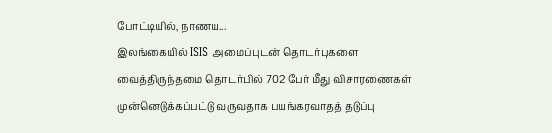போட்டியில், நாணய...
இலங்கையில் ISIS அமைப்புடன் தொடர்புகளை வைத்திருந்தமை தொடர்பில் 702 பேர் மீது விசாரணைகள் முன்னெடுக்கப்பட்டு வருவதாக பயங்கரவாதத் தடுப்பு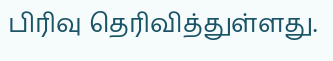பிரிவு தெரிவித்துள்ளது.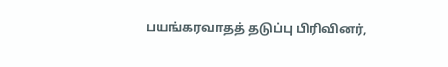பயங்கரவாதத் தடுப்பு பிரிவினர்,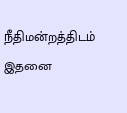நீதிமன்றத்திடம் இதனை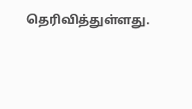தெரிவித்துள்ளது.